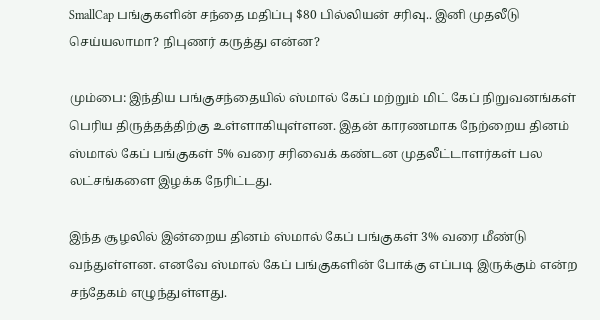SmallCap பங்குகளின் சந்தை மதிப்பு $80 பில்லியன் சரிவு.. இனி முதலீடு செய்யலாமா? நிபுணர் கருத்து என்ன?

மும்பை: இந்திய பங்குசந்தையில் ஸ்மால் கேப் மற்றும் மிட் கேப் நிறுவனங்கள் பெரிய திருத்தத்திற்கு உள்ளாகியுள்ளன. இதன் காரணமாக நேற்றைய தினம் ஸ்மால் கேப் பங்குகள் 5% வரை சரிவைக் கண்டன முதலீட்டாளர்கள் பல லட்சங்களை இழக்க நேரிட்டது.

இந்த சூழலில் இன்றைய தினம் ஸ்மால் கேப் பங்குகள் 3% வரை மீண்டு வந்துள்ளன. எனவே ஸ்மால் கேப் பங்குகளின் போக்கு எப்படி இருக்கும் என்ற சந்தேகம் எழுந்துள்ளது.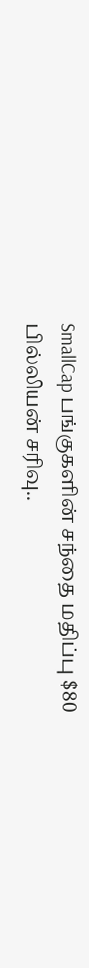SmallCap பங்குகளின் சந்தை மதிப்பு $80 பில்லியன் சரிவு..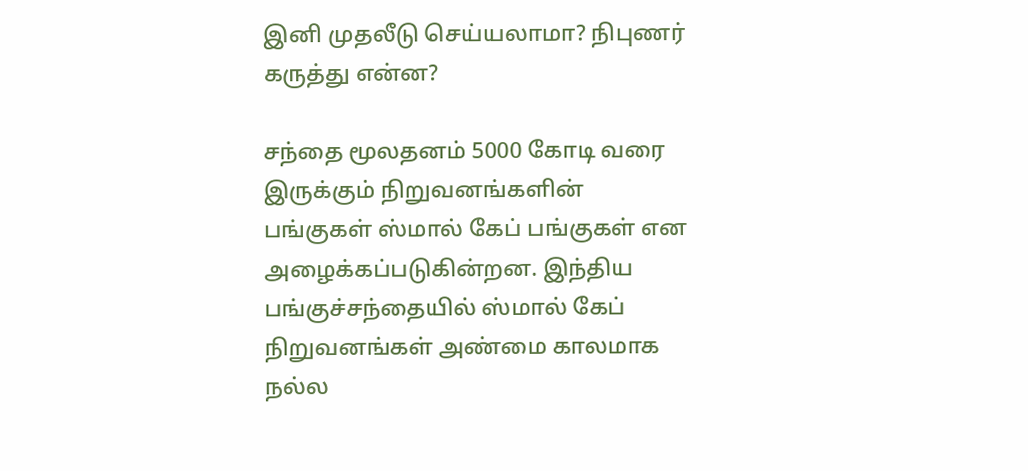இனி முதலீடு செய்யலாமா? நிபுணர் கருத்து என்ன?

சந்தை மூலதனம் 5000 கோடி வரை இருக்கும் நிறுவனங்களின் பங்குகள் ஸ்மால் கேப் பங்குகள் என அழைக்கப்படுகின்றன. இந்திய பங்குச்சந்தையில் ஸ்மால் கேப் நிறுவனங்கள் அண்மை காலமாக நல்ல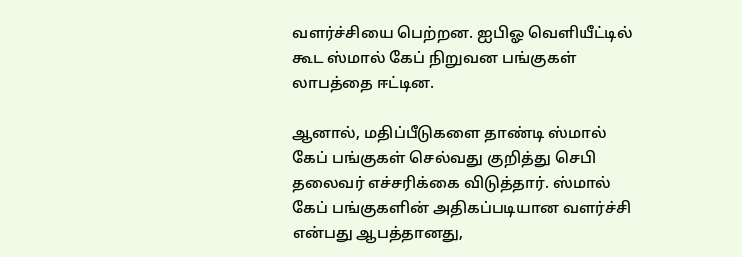வளர்ச்சியை பெற்றன. ஐபிஓ வெளியீட்டில் கூட ஸ்மால் கேப் நிறுவன பங்குகள் லாபத்தை ஈட்டின.

ஆனால், மதிப்பீடுகளை தாண்டி ஸ்மால் கேப் பங்குகள் செல்வது குறித்து செபி தலைவர் எச்சரிக்கை விடுத்தார். ஸ்மால் கேப் பங்குகளின் அதிகப்படியான வளர்ச்சி என்பது ஆபத்தானது,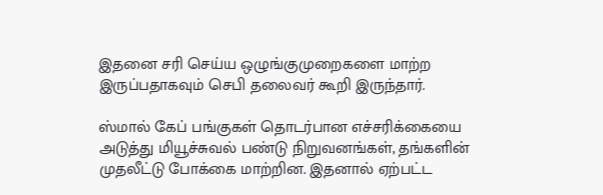இதனை சரி செய்ய ஒழுங்குமுறைகளை மாற்ற இருப்பதாகவும் செபி தலைவர் கூறி இருந்தார்.

ஸ்மால் கேப் பங்குகள் தொடர்பான எச்சரிக்கையை அடுத்து மியூச்சுவல் பண்டு நிறுவனங்கள், தங்களின் முதலீட்டு போக்கை மாற்றின. இதனால் ஏற்பட்ட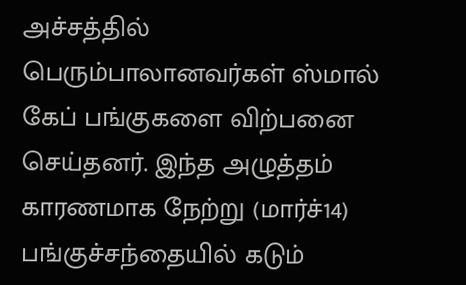அச்சத்தில் பெரும்பாலானவர்கள் ஸ்மால் கேப் பங்குகளை விற்பனை செய்தனர். இந்த அழுத்தம் காரணமாக நேற்று (மார்ச்14) பங்குச்சந்தையில் கடும்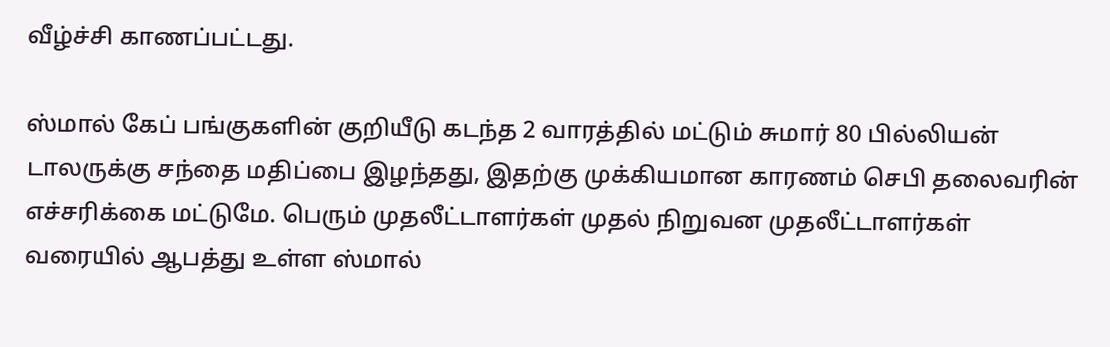வீழ்ச்சி காணப்பட்டது.

ஸ்மால் கேப் பங்குகளின் குறியீடு கடந்த 2 வாரத்தில் மட்டும் சுமார் 80 பில்லியன் டாலருக்கு சந்தை மதிப்பை இழந்தது, இதற்கு முக்கியமான காரணம் செபி தலைவரின் எச்சரிக்கை மட்டுமே. பெரும் முதலீட்டாளர்கள் முதல் நிறுவன முதலீட்டாளர்கள் வரையில் ஆபத்து உள்ள ஸ்மால்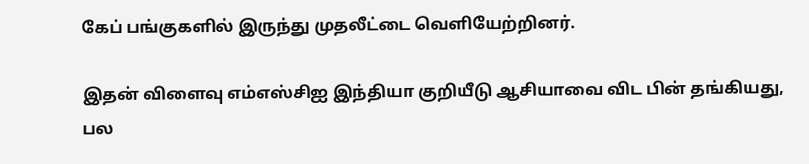கேப் பங்குகளில் இருந்து முதலீட்டை வெளியேற்றினர்.

இதன் விளைவு எம்எஸ்சிஐ இந்தியா குறியீடு ஆசியாவை விட பின் தங்கியது, பல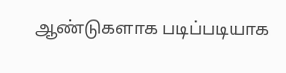ஆண்டுகளாக படிப்படியாக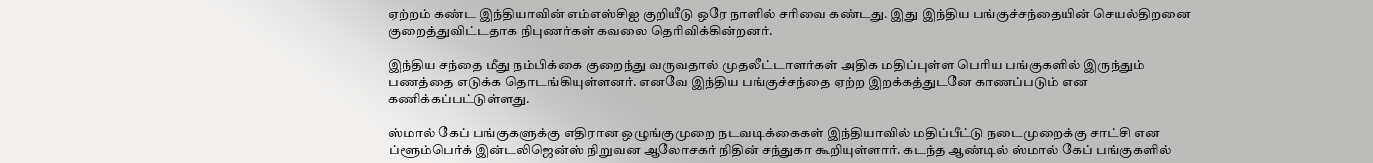ஏற்றம் கண்ட இந்தியாவின் எம்எஸ்சிஐ குறியீடு ஒரே நாளில் சரிவை கண்டது. இது இந்திய பங்குச்சந்தையின் செயல்திறனை குறைத்துவிட்டதாக நிபுணர்கள் கவலை தெரிவிக்கின்றனர்.

இந்திய சந்தை மீது நம்பிக்கை குறைந்து வருவதால் முதலீட்டாளர்கள் அதிக மதிப்புள்ள பெரிய பங்குகளில் இருந்தும் பணத்தை எடுக்க தொடங்கியுள்ளனர். எனவே இந்திய பங்குச்சந்தை ஏற்ற இறக்கத்துடனே காணப்படும் என கணிக்கப்பட்டுள்ளது.

ஸ்மால் கேப் பங்குகளுக்கு எதிரான ஒழுங்குமுறை நடவடிக்கைகள் இந்தியாவில் மதிப்பீட்டு நடைமுறைக்கு சாட்சி என ப்ளூம்பெர்க் இன்டலிஜென்ஸ் நிறுவன ஆலோசகர் நிதின் சந்துகா கூறியுள்ளார். கடந்த ஆண்டில் ஸ்மால் கேப் பங்குகளில்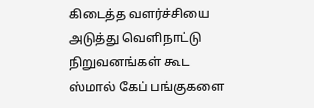கிடைத்த வளர்ச்சியை அடுத்து வெளிநாட்டு நிறுவனங்கள் கூட ஸ்மால் கேப் பங்குகளை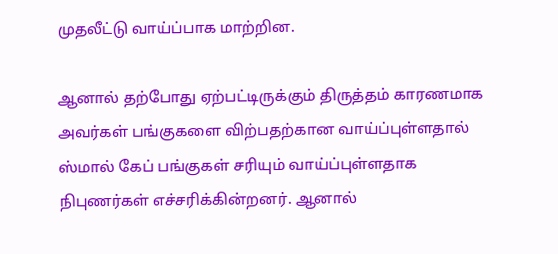முதலீட்டு வாய்ப்பாக மாற்றின.

ஆனால் தற்போது ஏற்பட்டிருக்கும் திருத்தம் காரணமாக அவர்கள் பங்குகளை விற்பதற்கான வாய்ப்புள்ளதால் ஸ்மால் கேப் பங்குகள் சரியும் வாய்ப்புள்ளதாக நிபுணர்கள் எச்சரிக்கின்றனர். ஆனால்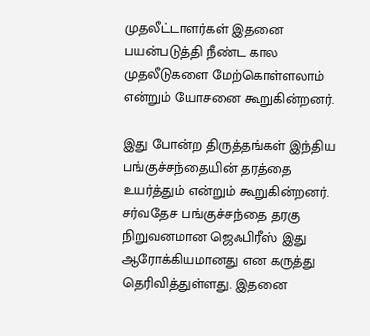முதலீட்டாளர்கள் இதனை பயன்படுத்தி நீண்ட கால முதலீடுகளை மேற்கொள்ளலாம் என்றும் யோசனை கூறுகின்றனர்.

இது போன்ற திருத்தங்கள் இந்திய பங்குச்சந்தையின் தரத்தை உயர்த்தும் என்றும் கூறுகின்றனர். சர்வதேச பங்குச்சந்தை தரகு நிறுவனமான ஜெஃபிரீஸ் இது ஆரோக்கியமானது என கருத்து தெரிவித்துள்ளது. இதனை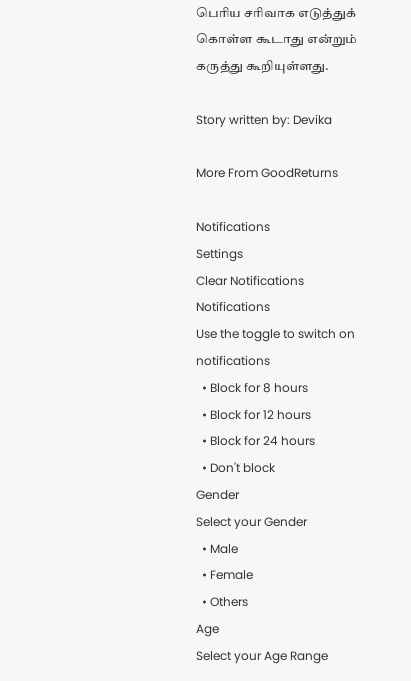பெரிய சரிவாக எடுத்துக் கொள்ள கூடாது என்றும் கருத்து கூறியுள்ளது.

Story written by: Devika

More From GoodReturns

Notifications
Settings
Clear Notifications
Notifications
Use the toggle to switch on notifications
  • Block for 8 hours
  • Block for 12 hours
  • Block for 24 hours
  • Don't block
Gender
Select your Gender
  • Male
  • Female
  • Others
Age
Select your Age Range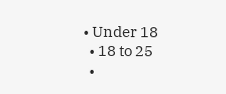• Under 18
  • 18 to 25
  •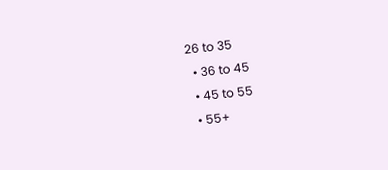26 to 35
  • 36 to 45
  • 45 to 55
  • 55+